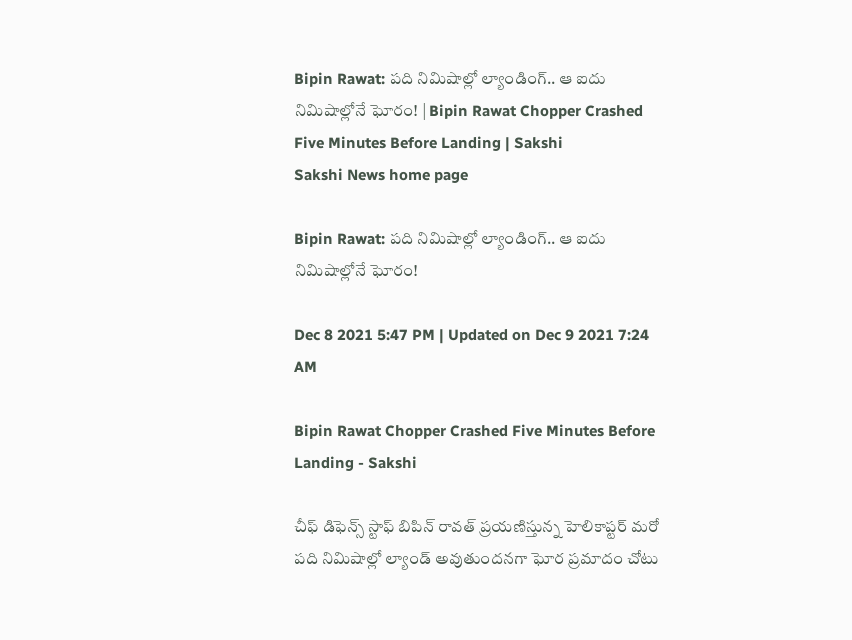Bipin Rawat: పది నిమిషాల్లో ల్యాండింగ్‌.. ఆ ఐదు నిమిషాల్లోనే ఘోరం! | Bipin Rawat Chopper Crashed Five Minutes Before Landing | Sakshi
Sakshi News home page

Bipin Rawat: పది నిమిషాల్లో ల్యాండింగ్‌.. ఆ ఐదు నిమిషాల్లోనే ఘోరం!

Dec 8 2021 5:47 PM | Updated on Dec 9 2021 7:24 AM

Bipin Rawat Chopper Crashed Five Minutes Before Landing - Sakshi

చీఫ్‌ డిఫెన్స్‌ స్టాఫ్‌ బిపిన్‌ రావత్‌ ప్రయణిస్తున్న హెలికాప్టర్‌ మరో పది నిమిషాల్లో ల్యాండ్‌ అవుతుందనగా ఘోర ప్రమాదం చోటు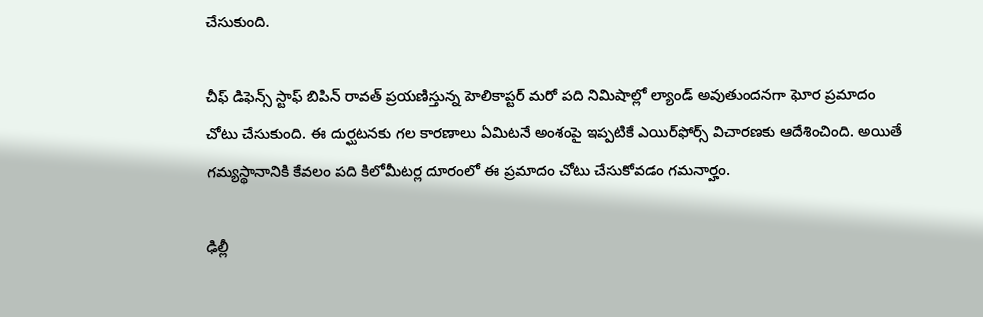చేసుకుంది.

చీఫ్‌ డిఫెన్స్‌ స్టాఫ్‌ బిపిన్‌ రావత్‌ ప్రయణిస్తున్న హెలికాప్టర్‌ మరో పది నిమిషాల్లో ల్యాండ్‌ అవుతుందనగా ఘోర ప్రమాదం చోటు చేసుకుంది. ఈ దుర్ఘటనకు గల కారణాలు ఏమిటనే అంశంపై ఇప్పటికే ఎయిర్‌ఫోర్స్‌ విచారణకు ఆదేశించింది. అయితే గమ్యస్థానానికి కేవలం పది కిలోమీటర్ల దూరంలో ఈ ప్రమాదం చోటు చేసుకోవడం గమనార్హం.

ఢిల్లీ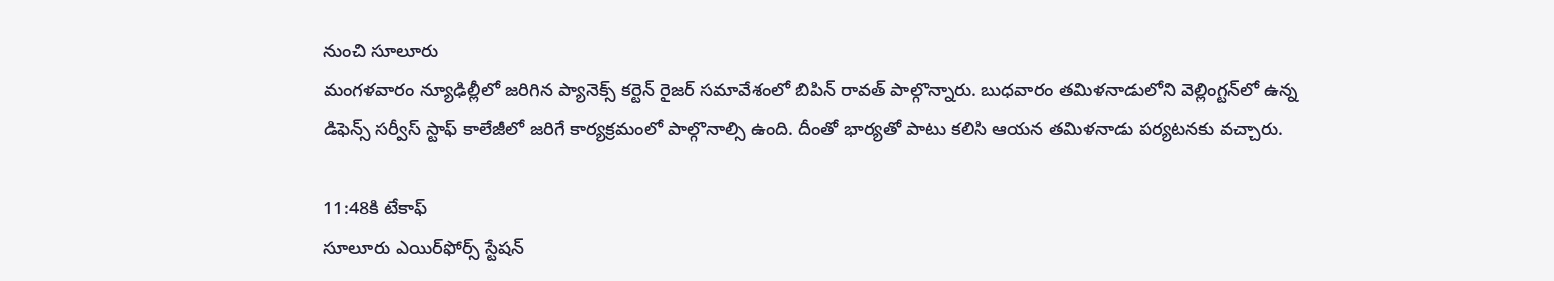నుంచి సూలూరు
మంగళవారం న్యూఢిల్లీలో జరిగిన ప్యానెక్స్‌ కర్టెన్‌ రైజర్‌ సమావేశంలో బిపిన్‌ రావత్‌ పాల్గొన్నారు. బుధవారం తమిళనాడులోని వెల్లింగ్టన్‌లో ఉన్న డిఫెన్స్‌ సర్వీస్‌ స్టాఫ్‌ కాలేజీలో జరిగే కార్యక్రమంలో పాల్గొనాల్సి ఉంది. దీంతో భార్యతో పాటు కలిసి ఆయన తమిళనాడు పర్యటనకు వచ్చారు.

11:48కి టేకాఫ్‌
సూలూరు ఎయిర్‌ఫోర్స్‌ స్టేషన్‌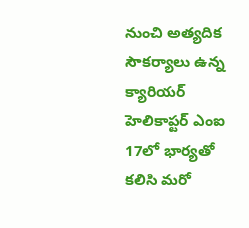నుంచి అత్యదిక సౌకర్యాలు ఉన్న క్యారియర్‌ హెలికాప్టర్‌ ఎంఐ 17లో భార్యతో కలిసి మరో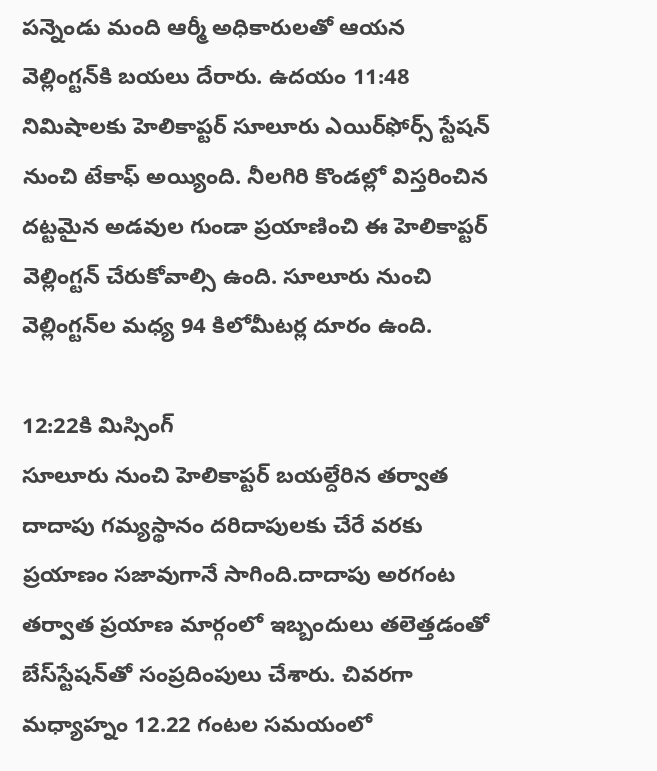పన్నెండు మంది ఆర్మీ అధికారులతో ఆయన వెల్లింగ్టన్‌కి బయలు దేరారు. ఉదయం 11:48 నిమిషాలకు హెలికాప్టర్‌ సూలూరు ఎయిర్‌ఫోర్స్‌ స్టేషన్‌ నుంచి టేకాఫ్‌ అయ్యింది. నీలగిరి కొండల్లో విస్తరించిన దట్టమైన అడవుల గుండా ప్రయాణించి ఈ హెలికాప్టర్‌ వెల్లింగ్టన్‌ చేరుకోవాల్సి ఉంది. సూలూరు నుంచి వెల్లింగ్టన్‌ల మధ్య 94 కిలోమీటర్ల దూరం ఉంది.

12:22కి మిస్సింగ్‌
సూలూరు నుంచి హెలికాప్టర్‌ బయల్దేరిన తర్వాత దాదాపు గమ్యస్థానం దరిదాపులకు చేరే వరకు ప్రయాణం సజావుగానే సాగింది.దాదాపు అరగంట తర్వాత ప్రయాణ మార్గంలో ఇబ్బందులు తలెత్తడంతో బేస్‌స్టేషన్‌తో సంప్రదింపులు చేశారు. చివరగా మధ్యాహ్నం 12.22 గంటల సమయంలో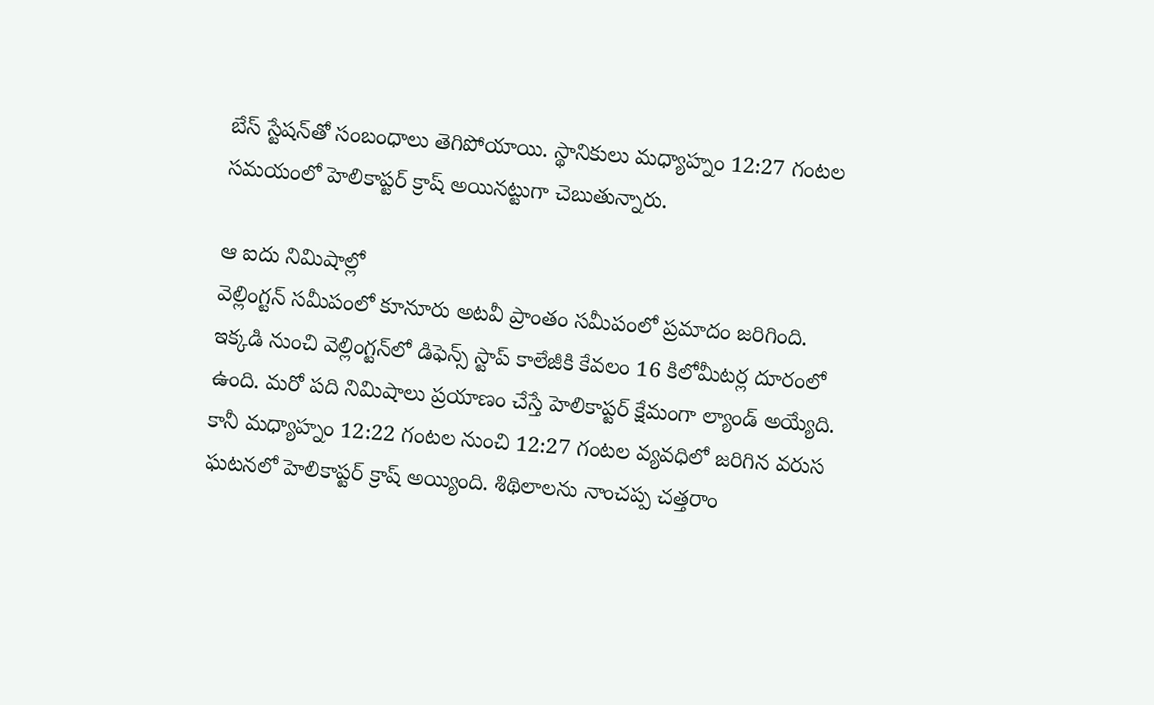బేస్‌ స్టేషన్‌తో సంబంధాలు తెగిపోయాయి. స్థానికులు మధ్యాహ్నం 12:27 గంటల సమయంలో హెలికాప్టర్‌ క్రాష్‌ అయినట్టుగా చెబుతున్నారు.

ఆ ఐదు నిమిషాల్లో
వెల్లింగ్టన్‌ సమీపంలో కూనూరు అటవీ ప్రాంతం సమీపంలో ప్రమాదం జరిగింది. ఇక్కడి నుంచి వెల్లింగ్టన్‌లో డిఫెన్స్‌ స్టాప్‌ కాలేజీకి కేవలం 16 కిలోమీటర్ల దూరంలో ఉంది. మరో పది నిమిషాలు ప్రయాణం చేస్తే హెలికాప్టర్‌ క్షేమంగా ల్యాండ్‌ అయ్యేది. కానీ మధ్యాహ్నం 12:22 గంటల నుంచి 12:27 గంటల వ్యవధిలో జరిగిన వరుస ఘటనలో హెలికాప్టర్‌ క్రాష్‌ అయ్యింది. శిథిలాలను నాంచప్ప చత్తరాం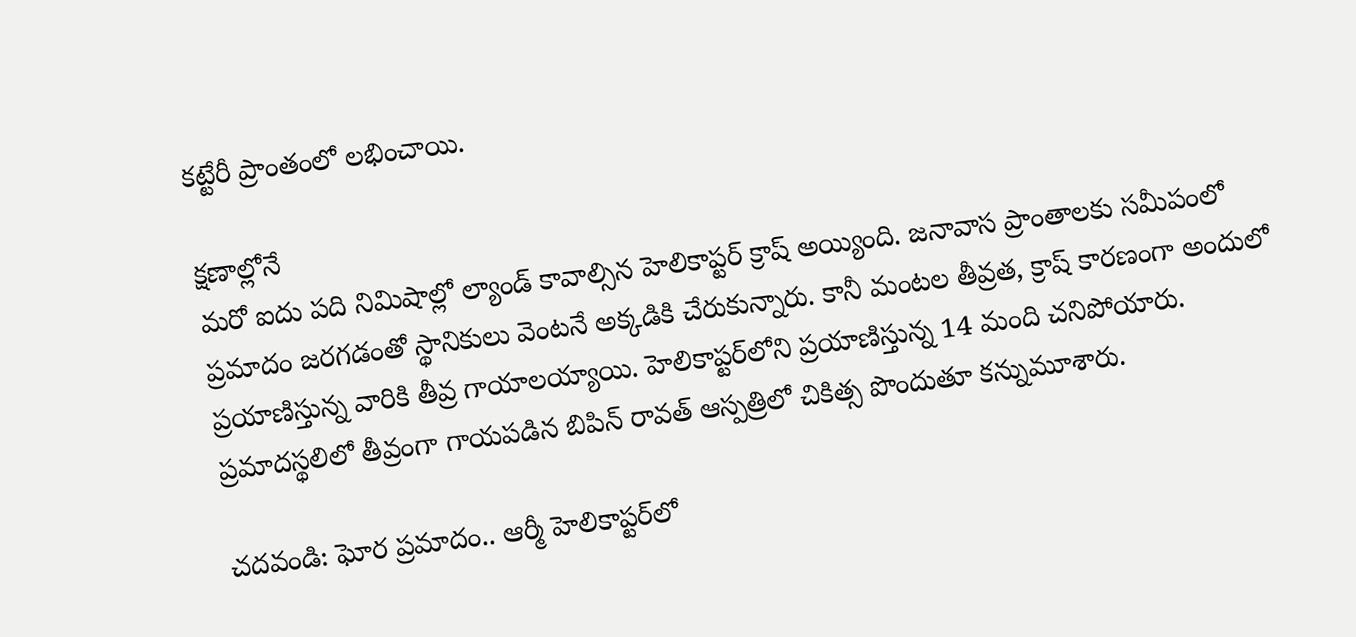కట్టేరీ ప్రాంతంలో లభించాయి.

క్షణాల్లోనే
మరో ఐదు పది నిమిషాల్లో ల్యాండ్‌ కావాల్సిన హెలికాప్టర్‌ క్రాష్‌ అయ్యింది. జనావాస ప్రాంతాలకు సమీపంలో ప్రమాదం జరగడంతో స్థానికులు వెంటనే అక్కడికి చేరుకున్నారు. కానీ మంటల తీవ్రత, క్రాష్‌ కారణంగా అందులో ప్రయాణిస్తున్న వారికి తీవ్ర గాయాలయ్యాయి. హెలికాప్టర్‌లోని ప్రయాణిస్తున్న 14 మంది చనిపోయారు. ప్రమాదస్థలిలో తీవ్రంగా గాయపడిన బిపిన్‌ రావత్‌ ఆస్పత్రిలో చికిత్స పొందుతూ కన్నుమూశారు.

చదవండి: ఘోర ప్రమాదం.. ఆర్మీ హెలికాప్టర్‌లో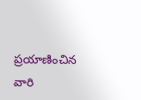ప్రయాణించిన వారి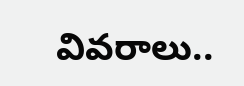వివరాలు..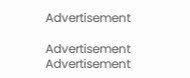Advertisement

Advertisement
Advertisement